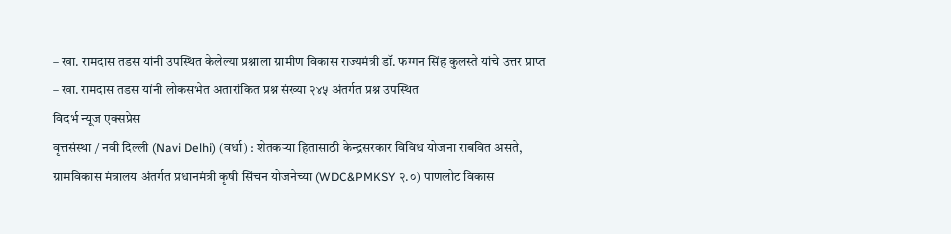– खा. रामदास तडस यांनी उपस्थित केलेल्या प्रश्नाला ग्रामीण विकास राज्यमंत्री डॉ. फग्गन सिंह कुलस्ते यांचे उत्तर प्राप्त
– खा. रामदास तडस यांनी लोकसभेत अतारांकित प्रश्न संख्या २४५ अंतर्गत प्रश्न उपस्थित
विदर्भ न्यूज एक्सप्रेस
वृत्तसंस्था / नवी दिल्ली (Navi Delhi) (वर्धा) : शेतकऱ्या हितासाठी केन्द्रसरकार विविध योजना राबवित असते, ग्रामविकास मंत्रालय अंतर्गत प्रधानमंत्री कृषी सिंचन योजनेच्या (WDC&PMKSY २.०) पाणलोट विकास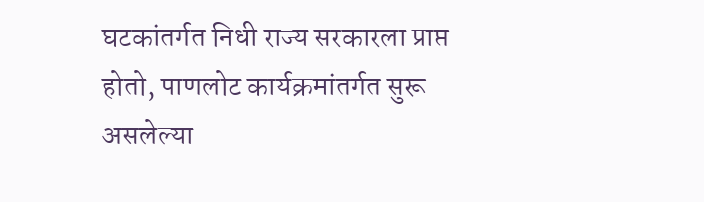घटकांतर्गत निधी राज्य सरकारला प्राप्त होतो, पाणलोट कार्यक्रमांतर्गत सुरू असलेल्या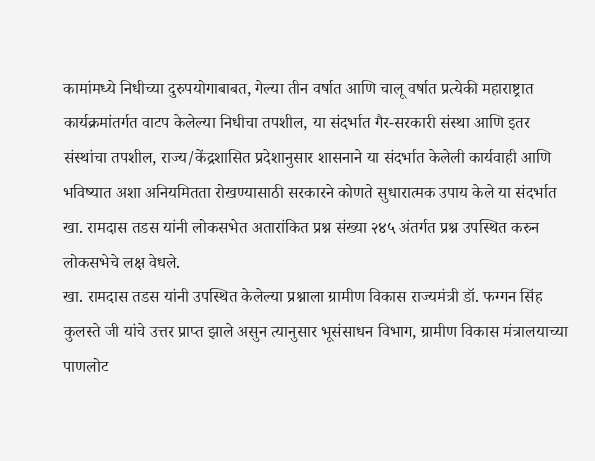कामांमध्ये निधीच्या दुरुपयोगाबाबत, गेल्या तीन वर्षात आणि चालू वर्षात प्रत्येकी महाराष्ट्रात कार्यक्रमांतर्गत वाटप केलेल्या निधीचा तपशील, या संदर्भात गैर-सरकारी संस्था आणि इतर संस्थांचा तपशील, राज्य/केंद्रशासित प्रदेशानुसार शासनाने या संदर्भात केलेली कार्यवाही आणि भविष्यात अशा अनियमितता रोखण्यासाठी सरकारने कोणते सुधारात्मक उपाय केले या संदर्भात खा. रामदास तडस यांनी लोकसभेत अतारांकित प्रश्न संख्या २४५ अंतर्गत प्रश्न उपस्थित करुन लोकसभेचे लक्ष वेधले.
खा. रामदास तडस यांनी उपस्थित केलेल्या प्रश्नाला ग्रामीण विकास राज्यमंत्री डॉ. फग्गन सिंह कुलस्ते जी यांचे उत्तर प्राप्त झाले असुन त्यानुसार भूसंसाधन विभाग, ग्रामीण विकास मंत्रालयाच्या पाणलोट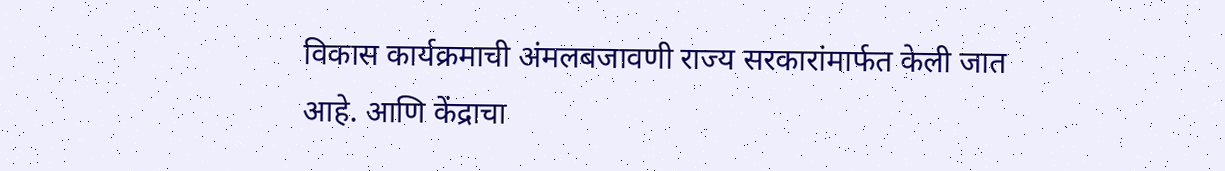विकास कार्यक्रमाची अंमलबजावणी राज्य सरकारांमार्फत केली जात आहे. आणि केंद्राचा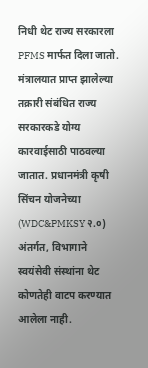निधी थेट राज्य सरकारला PFMS मार्फत दिला जातो. मंत्रालयात प्राप्त झालेल्या तक्रारी संबंधित राज्य सरकारकडे योग्य कारवाईसाठी पाठवल्या जातात. प्रधानमंत्री कृषी सिंचन योजनेच्या (WDC&PMKSY २.०) अंतर्गत, विभागाने स्वयंसेवी संस्थांना थेट कोणतेही वाटप करण्यात आलेला नाही.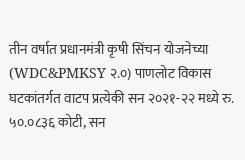तीन वर्षात प्रधानमंत्री कृषी सिंचन योजनेच्या (WDC&PMKSY २.०) पाणलोट विकास घटकांतर्गत वाटप प्रत्येकी सन २०२१-२२ मध्ये रु. ५०.०८३६ कोटी, सन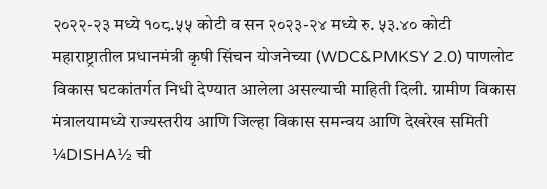२०२२-२३ मध्ये १०८.५५ कोटी व सन २०२३-२४ मध्ये रु. ५३.४० कोटी महाराष्ट्रातील प्रधानमंत्री कृषी सिंचन योजनेच्या (WDC&PMKSY 2.0) पाणलोट विकास घटकांतर्गत निधी देण्यात आलेला असल्याची माहिती दिली. ग्रामीण विकास मंत्रालयामध्ये राज्यस्तरीय आणि जिल्हा विकास समन्वय आणि देखरेख समिती ¼DISHA½ ची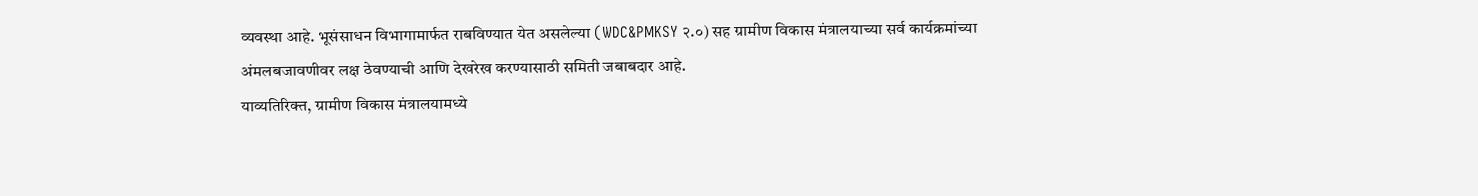व्यवस्था आहे. भूसंसाधन विभागामार्फत राबविण्यात येत असलेल्या (WDC&PMKSY २.०) सह ग्रामीण विकास मंत्रालयाच्या सर्व कार्यक्रमांच्या अंमलबजावणीवर लक्ष ठेवण्याची आणि देखरेख करण्यासाठी समिती जबाबदार आहे.
याव्यतिरिक्त, ग्रामीण विकास मंत्रालयामध्ये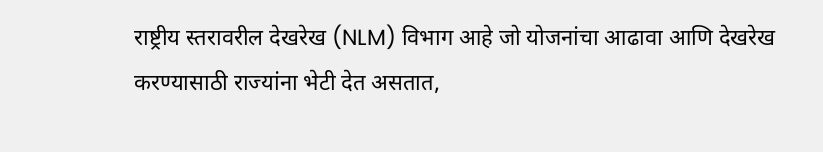राष्ट्रीय स्तरावरील देखरेख (NLM) विभाग आहे जो योजनांचा आढावा आणि देखरेख करण्यासाठी राज्यांना भेटी देत असतात,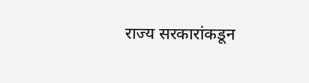राज्य सरकारांकडून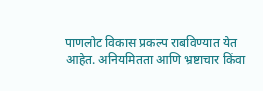पाणलोट विकास प्रकल्प राबविण्यात येत आहेत. अनियमितता आणि भ्रष्टाचार किंवा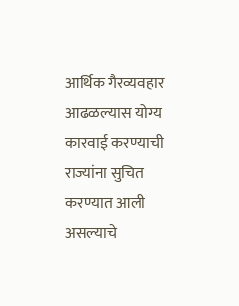आर्थिक गैरव्यवहार आढळल्यास योग्य कारवाई करण्याची राज्यांना सुचित करण्यात आली असल्याचे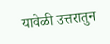यावेळी उत्तरातुन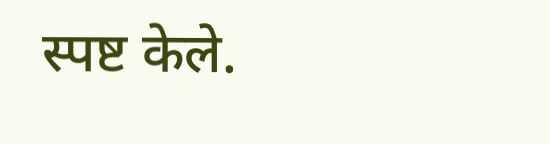स्पष्ट केले.